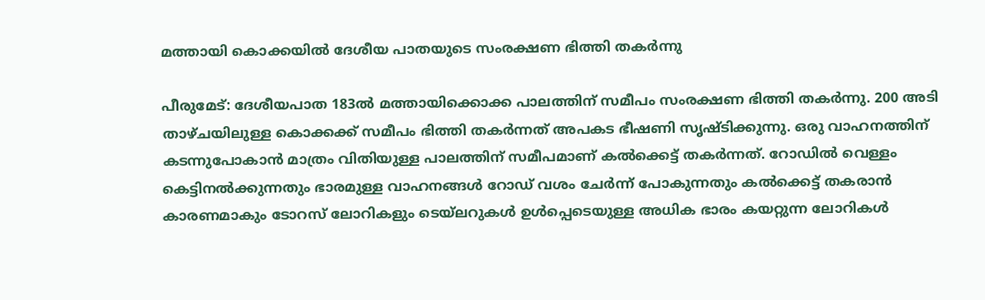മത്തായി കൊക്കയില്‍ ദേശീയ പാതയുടെ സംരക്ഷണ ഭിത്തി തകര്‍ന്നു

പീരുമേട്: ദേശീയപാത 183ല്‍ മത്തായിക്കൊക്ക പാലത്തിന് സമീപം സംരക്ഷണ ഭിത്തി തകര്‍ന്നു. 200 അടി താഴ്ചയിലുള്ള കൊക്കക്ക് സമീപം ഭിത്തി തകര്‍ന്നത് അപകട ഭീഷണി സൃഷ്ടിക്കുന്നു. ഒരു വാഹനത്തിന് കടന്നുപോകാന്‍ മാത്രം വിതിയുള്ള പാലത്തിന് സമീപമാണ് കല്‍ക്കെട്ട് തകര്‍ന്നത്. റോഡില്‍ വെള്ളം കെട്ടിനല്‍ക്കുന്നതും ഭാരമുള്ള വാഹനങ്ങള്‍ റോഡ് വശം ചേര്‍ന്ന് പോകുന്നതും കല്‍ക്കെട്ട് തകരാന്‍ കാരണമാകും ടോറസ് ലോറികളും ടെയ്ലറുകള്‍ ഉള്‍പ്പെടെയുള്ള അധിക ഭാരം കയറ്റുന്ന ലോറികള്‍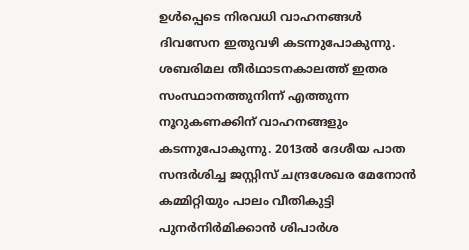ഉള്‍പ്പെടെ നിരവധി വാഹനങ്ങള്‍ ദിവസേന ഇതുവഴി കടന്നുപോകുന്നു. ശബരിമല തീര്‍ഥാടനകാലത്ത് ഇതര സംസ്ഥാനത്തുനിന്ന് എത്തുന്ന നൂറുകണക്കിന് വാഹനങ്ങളും കടന്നുപോകുന്നു. 2013ല്‍ ദേശീയ പാത സന്ദര്‍ശിച്ച ജസ്റ്റിസ് ചന്ദ്രശേഖര മേനോന്‍ കമ്മിറ്റിയും പാലം വീതികുട്ടി പുനര്‍നിര്‍മിക്കാന്‍ ശിപാര്‍ശ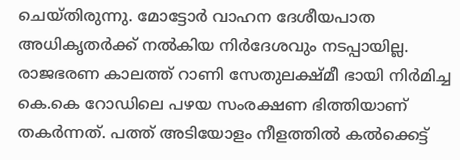ചെയ്തിരുന്നു. മോട്ടോര്‍ വാഹന ദേശീയപാത അധികൃതര്‍ക്ക് നല്‍കിയ നിര്‍ദേശവും നടപ്പായില്ല. രാജഭരണ കാലത്ത് റാണി സേതുലക്ഷ്മീ ഭായി നിര്‍മിച്ച കെ.കെ റോഡിലെ പഴയ സംരക്ഷണ ഭിത്തിയാണ് തകര്‍ന്നത്. പത്ത് അടിയോളം നീളത്തില്‍ കല്‍ക്കെട്ട്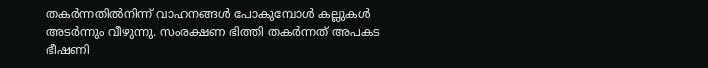തകര്‍ന്നതില്‍നിന്ന് വാഹനങ്ങള്‍ പോകുമ്പോള്‍ കല്ലുകള്‍ അടര്‍ന്നും വീഴുന്നു. സംരക്ഷണ ഭിത്തി തകര്‍ന്നത് അപകട ഭീഷണി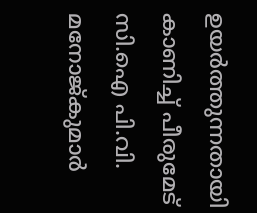ഉയര്‍ത്തുന്നതായി കാണിച്ച് പീരുമേട് സി.ഐ പി.വി. മനോജ്കുമാര്‍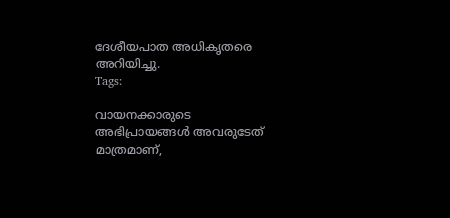ദേശീയപാത അധികൃതരെ അറിയിച്ചു.
Tags:

വായനക്കാരുടെ അഭിപ്രായങ്ങള്‍ അവരുടേത് മാത്രമാണ്,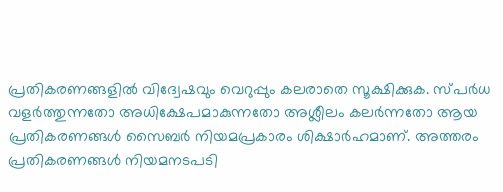പ്രതികരണങ്ങളിൽ വിദ്വേഷവും വെറുപ്പും കലരാതെ സൂക്ഷിക്കുക. സ്പർധ വളർത്തുന്നതോ അധിക്ഷേപമാകുന്നതോ അശ്ലീലം കലർന്നതോ ആയ പ്രതികരണങ്ങൾ സൈബർ നിയമപ്രകാരം ശിക്ഷാർഹമാണ്. അത്തരം പ്രതികരണങ്ങൾ നിയമനടപടി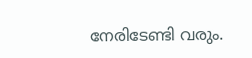നേരിടേണ്ടി വരും.